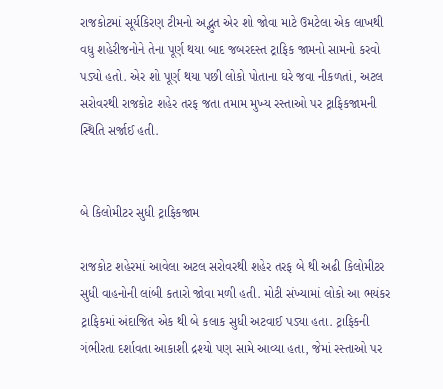રાજકોટમાં સૂર્યકિરણ ટીમનો અદ્ભુત એર શો જોવા માટે ઉમટેલા એક લાખથી વધુ શહેરીજનોને તેના પૂર્ણ થયા બાદ જબરદસ્ત ટ્રાફિક જામનો સામનો કરવો પડ્યો હતો. એર શો પૂર્ણ થયા પછી લોકો પોતાના ઘરે જવા નીકળતાં, અટલ સરોવરથી રાજકોટ શહેર તરફ જતા તમામ મુખ્ય રસ્તાઓ પર ટ્રાફિકજામની સ્થિતિ સર્જાઈ હતી.


બે કિલોમીટર સુધી ટ્રાફિકજામ

રાજકોટ શહેરમાં આવેલા અટલ સરોવરથી શહેર તરફ બે થી અઢી કિલોમીટર સુધી વાહનોની લાંબી કતારો જોવા મળી હતી. મોટી સંખ્યામાં લોકો આ ભયંકર ટ્રાફિકમાં અંદાજિત એક થી બે કલાક સુધી અટવાઈ પડ્યા હતા. ટ્રાફિકની ગંભીરતા દર્શાવતા આકાશી દ્રશ્યો પણ સામે આવ્યા હતા, જેમાં રસ્તાઓ પર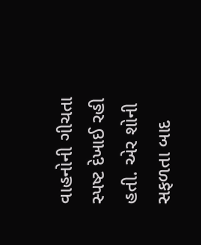વાહનોની ગીચતા સ્પષ્ટ દેખાઈ રહી હતી. એર શોની સફળતા બાદ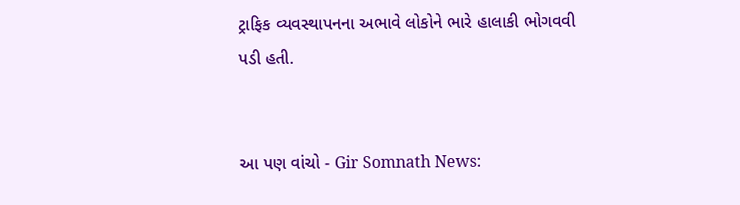ટ્રાફિક વ્યવસ્થાપનના અભાવે લોકોને ભારે હાલાકી ભોગવવી પડી હતી.


આ પણ વાંચો - Gir Somnath News: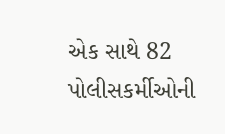એક સાથે 82 પોલીસકર્મીઓની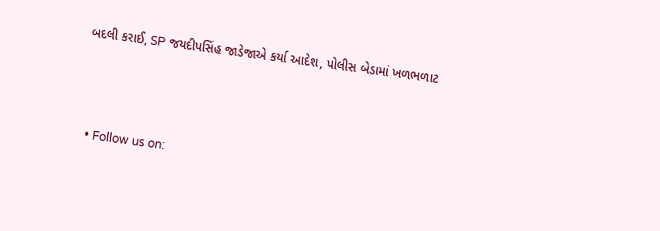બદલી કરાઈ, SP જયદીપસિંહ જાડેજાએ કર્યા આદેશ, પોલીસ બેડામાં ખળભળાટ



  • Follow us on: